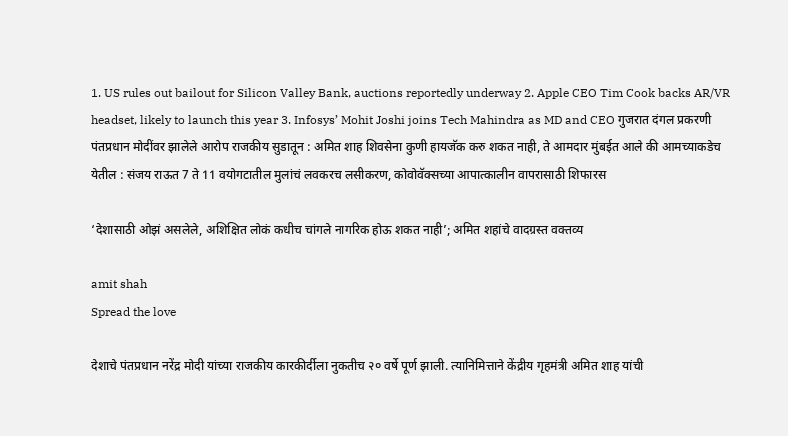1. US rules out bailout for Silicon Valley Bank, auctions reportedly underway 2. Apple CEO Tim Cook backs AR/VR headset, likely to launch this year 3. Infosys’ Mohit Joshi joins Tech Mahindra as MD and CEO गुजरात दंगल प्रकरणी पंतप्रधान मोदींवर झालेले आरोप राजकीय सुडातून : अमित शाह शिवसेना कुणी हायजॅक करु शकत नाही, ते आमदार मुंबईत आले की आमच्याकडेच येतील : संजय राऊत 7 ते 11 वयोगटातील मुलांचं लवकरच लसीकरण, कोवोवॅक्सच्या आपात्कालीन वापरासाठी शिफारस

‘देशासाठी ओझं असलेले, अशिक्षित लोकं कधीच चांगले नागरिक होऊ शकत नाही’; अमित शहांचे वादग्रस्त वक्तव्य

amit shah
Spread the love

देशाचे पंतप्रधान नरेंद्र मोदी यांच्या राजकीय कारकीर्दीला नुकतीच २० वर्षे पूर्ण झाली. त्यानिमित्ताने केंद्रीय गृहमंत्री अमित शाह यांची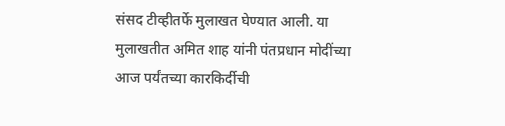संसद टीव्हीतर्फे मुलाखत घेण्यात आली. या मुलाखतीत अमित शाह यांनी पंतप्रधान मोदींच्या आज पर्यंतच्या कारकिर्दीची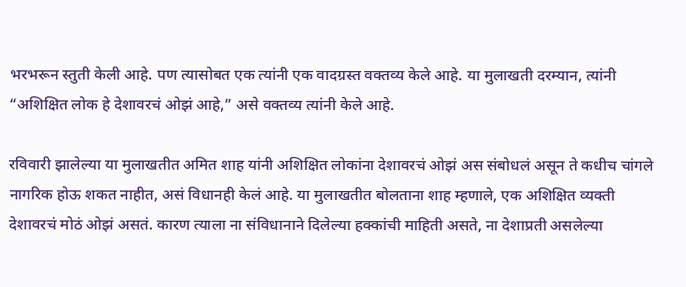भरभरून स्तुती केली आहे. पण त्यासोबत एक त्यांनी एक वादग्रस्त वक्तव्य केले आहे. या मुलाखती दरम्यान, त्यांनी “अशिक्षित लोक हे देशावरचं ओझं आहे,” असे वक्तव्य त्यांनी केले आहे.

रविवारी झालेल्या या मुलाखतीत अमित शाह यांनी अशिक्षित लोकांना देशावरचं ओझं अस संबोधलं असून ते कधीच चांगले नागरिक होऊ शकत नाहीत, असं विधानही केलं आहे. या मुलाखतीत बोलताना शाह म्हणाले, एक अशिक्षित व्यक्ती देशावरचं मोठं ओझं असतं. कारण त्याला ना संविधानाने दिलेल्या हक्कांची माहिती असते, ना देशाप्रती असलेल्या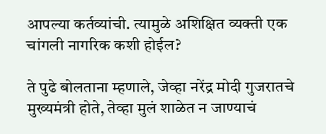आपल्या कर्तव्यांची. त्यामुळे अशिक्षित व्यक्ती एक चांगली नागरिक कशी होईल?

ते पुढे बोलताना म्हणाले, जेव्हा नरेंद्र मोदी गुजरातचे मुख्यमंत्री होते, तेव्हा मुलं शाळेत न जाण्याचं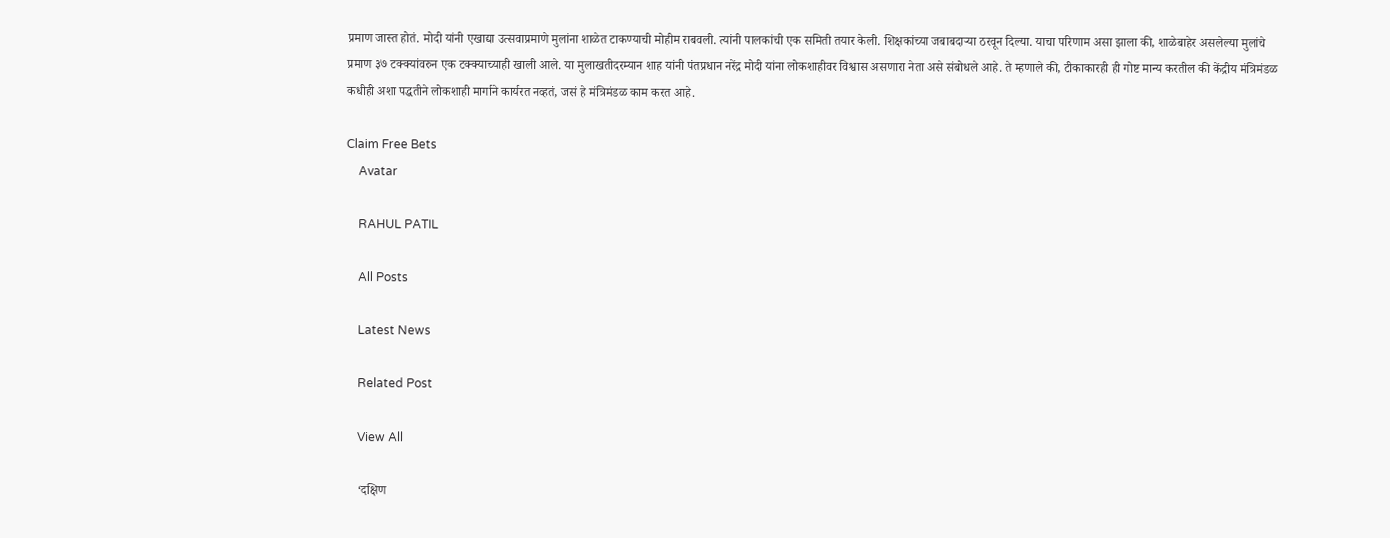प्रमाण जास्त होतं. मोदी यांनी एखाद्या उत्सवाप्रमाणे मुलांना शाळेत टाकण्याची मोहीम राबवली. त्यांनी पालकांची एक समिती तयार केली. शिक्षकांच्या जबाबदाऱ्या ठरवून दिल्या. याचा परिणाम असा झाला की, शाळेबाहेर असलेल्या मुलांचे प्रमाण ३७ टक्क्यांवरुन एक टक्क्याच्याही खाली आले. या मुलाखतीदरम्यान शाह यांनी पंतप्रधान नरेंद्र मोदी यांना लोकशाहीवर विश्वास असणारा नेता असे संबोधले आहे. ते म्हणाले की, टीकाकारही ही गोष्ट मान्य करतील की केंद्रीय मंत्रिमंडळ कधीही अशा पद्धतीने लोकशाही मार्गाने कार्यरत नव्हतं, जसं हे मंत्रिमंडळ काम करत आहे.

Claim Free Bets
    Avatar

    RAHUL PATIL

    All Posts

    Latest News

    Related Post

    View All

    ‘दक्षिण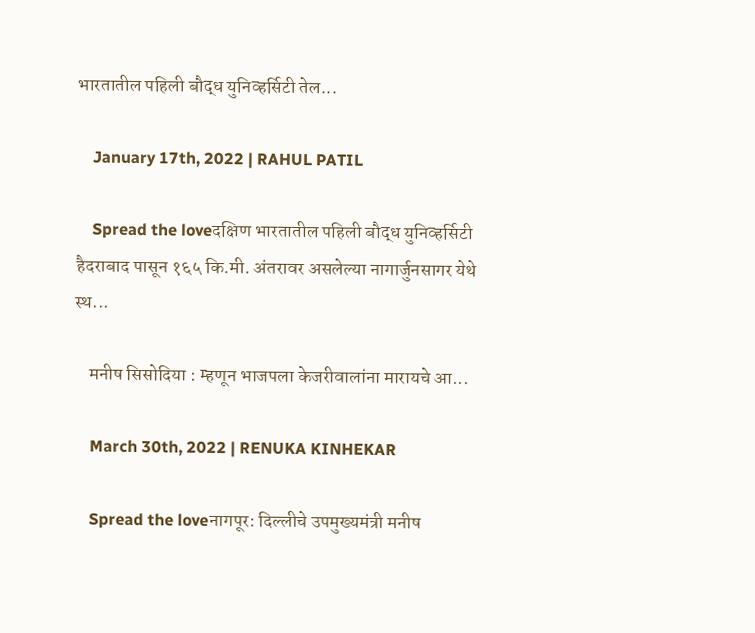भारतातील पहिली बौद्ध युनिव्हर्सिटी तेल...

    January 17th, 2022 | RAHUL PATIL

    Spread the loveदक्षिण भारतातील पहिली बौद्ध युनिव्हर्सिटी हैदराबाद पासून १६५ कि.मी. अंतरावर असलेल्या नागार्जुनसागर येथे स्थ...

    मनीष सिसोदिया : म्हणून भाजपला केजरीवालांना मारायचे आ...

    March 30th, 2022 | RENUKA KINHEKAR

    Spread the loveनागपूर: दिल्लीचे उपमुख्यमंत्री मनीष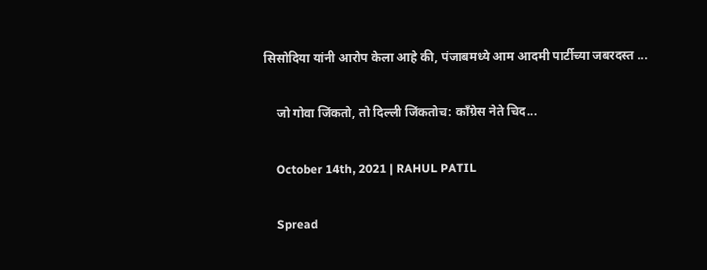सिसोदिया यांनी आरोप केला आहे की, पंजाबमध्ये आम आदमी पार्टीच्या जबरदस्त ...

    जो गोवा जिंकतो, तो दिल्ली जिंकतोच: काँग्रेस नेते चिद...

    October 14th, 2021 | RAHUL PATIL

    Spread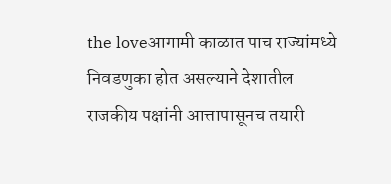the loveआगामी काळात पाच राज्यांमध्ये निवडणुका होत असल्याने देशातील राजकीय पक्षांनी आत्तापासूनच तयारी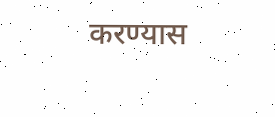करण्यास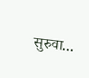सुरुवा...